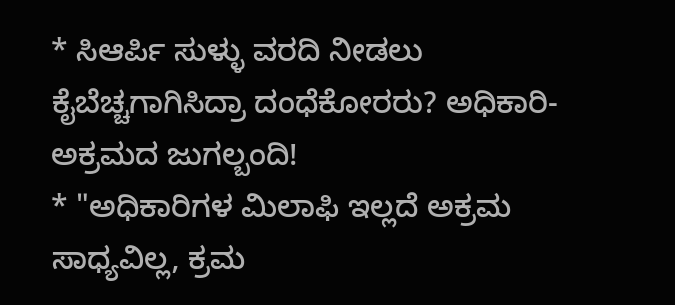* ಸಿಆರ್ಪಿ ಸುಳ್ಳು ವರದಿ ನೀಡಲು ಕೈಬೆಚ್ಚಗಾಗಿಸಿದ್ರಾ ದಂಧೆಕೋರರು? ಅಧಿಕಾರಿ-ಅಕ್ರಮದ ಜುಗಲ್ಬಂದಿ!
* "ಅಧಿಕಾರಿಗಳ ಮಿಲಾಫಿ ಇಲ್ಲದೆ ಅಕ್ರಮ ಸಾಧ್ಯವಿಲ್ಲ, ಕ್ರಮ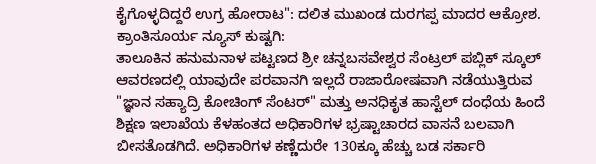ಕೈಗೊಳ್ಳದಿದ್ದರೆ ಉಗ್ರ ಹೋರಾಟ": ದಲಿತ ಮುಖಂಡ ದುರಗಪ್ಪ ಮಾದರ ಆಕ್ರೋಶ.
ಕ್ರಾಂತಿಸೂರ್ಯ ನ್ಯೂಸ್ ಕುಷ್ಟಗಿ:
ತಾಲೂಕಿನ ಹನುಮನಾಳ ಪಟ್ಟಣದ ಶ್ರೀ ಚನ್ನಬಸವೇಶ್ವರ ಸೆಂಟ್ರಲ್ ಪಬ್ಲಿಕ್ ಸ್ಕೂಲ್ ಆವರಣದಲ್ಲಿ ಯಾವುದೇ ಪರವಾನಗಿ ಇಲ್ಲದೆ ರಾಜಾರೋಷವಾಗಿ ನಡೆಯುತ್ತಿರುವ "ಜ್ಞಾನ ಸಹ್ಯಾದ್ರಿ ಕೋಚಿಂಗ್ ಸೆಂಟರ್" ಮತ್ತು ಅನಧಿಕೃತ ಹಾಸ್ಟೆಲ್ ದಂಧೆಯ ಹಿಂದೆ ಶಿಕ್ಷಣ ಇಲಾಖೆಯ ಕೆಳಹಂತದ ಅಧಿಕಾರಿಗಳ ಭ್ರಷ್ಟಾಚಾರದ ವಾಸನೆ ಬಲವಾಗಿ ಬೀಸತೊಡಗಿದೆ. ಅಧಿಕಾರಿಗಳ ಕಣ್ಣೆದುರೇ 130ಕ್ಕೂ ಹೆಚ್ಚು ಬಡ ಸರ್ಕಾರಿ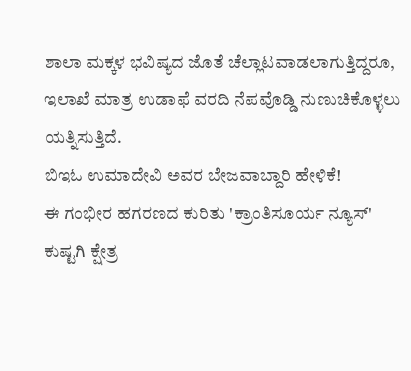ಶಾಲಾ ಮಕ್ಕಳ ಭವಿಷ್ಯದ ಜೊತೆ ಚೆಲ್ಲಾಟವಾಡಲಾಗುತ್ತಿದ್ದರೂ, ಇಲಾಖೆ ಮಾತ್ರ ಉಡಾಫೆ ವರದಿ ನೆಪವೊಡ್ಡಿ ನುಣುಚಿಕೊಳ್ಳಲು ಯತ್ನಿಸುತ್ತಿದೆ.
ಬಿಇಓ ಉಮಾದೇವಿ ಅವರ ಬೇಜವಾಬ್ದಾರಿ ಹೇಳಿಕೆ!
ಈ ಗಂಭೀರ ಹಗರಣದ ಕುರಿತು 'ಕ್ರಾಂತಿಸೂರ್ಯ ನ್ಯೂಸ್' ಕುಷ್ಟಗಿ ಕ್ಷೇತ್ರ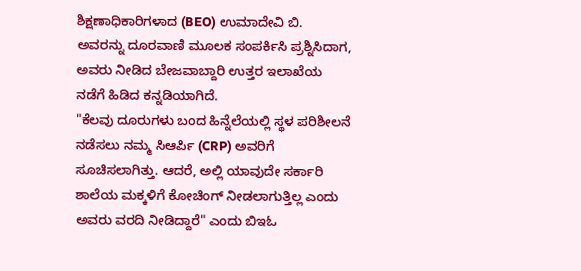ಶಿಕ್ಷಣಾಧಿಕಾರಿಗಳಾದ (BEO) ಉಮಾದೇವಿ ಬಿ. ಅವರನ್ನು ದೂರವಾಣಿ ಮೂಲಕ ಸಂಪರ್ಕಿಸಿ ಪ್ರಶ್ನಿಸಿದಾಗ, ಅವರು ನೀಡಿದ ಬೇಜವಾಬ್ದಾರಿ ಉತ್ತರ ಇಲಾಖೆಯ ನಡೆಗೆ ಹಿಡಿದ ಕನ್ನಡಿಯಾಗಿದೆ.
"ಕೆಲವು ದೂರುಗಳು ಬಂದ ಹಿನ್ನೆಲೆಯಲ್ಲಿ ಸ್ಥಳ ಪರಿಶೀಲನೆ ನಡೆಸಲು ನಮ್ಮ ಸಿಆರ್ಪಿ (CRP) ಅವರಿಗೆ ಸೂಚಿಸಲಾಗಿತ್ತು. ಆದರೆ, ಅಲ್ಲಿ ಯಾವುದೇ ಸರ್ಕಾರಿ ಶಾಲೆಯ ಮಕ್ಕಳಿಗೆ ಕೋಚಿಂಗ್ ನೀಡಲಾಗುತ್ತಿಲ್ಲ ಎಂದು ಅವರು ವರದಿ ನೀಡಿದ್ದಾರೆ" ಎಂದು ಬಿಇಓ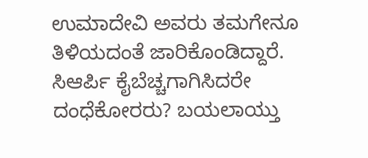ಉಮಾದೇವಿ ಅವರು ತಮಗೇನೂ ತಿಳಿಯದಂತೆ ಜಾರಿಕೊಂಡಿದ್ದಾರೆ.
ಸಿಆರ್ಪಿ ಕೈಬೆಚ್ಚಗಾಗಿಸಿದರೇ ದಂಧೆಕೋರರು? ಬಯಲಾಯ್ತು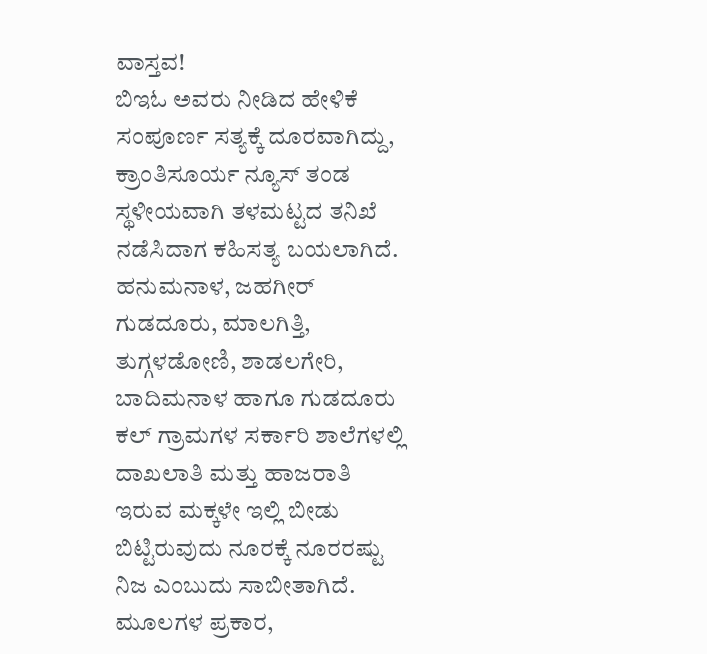ವಾಸ್ತವ!
ಬಿಇಓ ಅವರು ನೀಡಿದ ಹೇಳಿಕೆ ಸಂಪೂರ್ಣ ಸತ್ಯಕ್ಕೆ ದೂರವಾಗಿದ್ದು, ಕ್ರಾಂತಿಸೂರ್ಯ ನ್ಯೂಸ್ ತಂಡ ಸ್ಥಳೀಯವಾಗಿ ತಳಮಟ್ಟದ ತನಿಖೆ ನಡೆಸಿದಾಗ ಕಹಿಸತ್ಯ ಬಯಲಾಗಿದೆ. ಹನುಮನಾಳ, ಜಹಗೀರ್ ಗುಡದೂರು, ಮಾಲಗಿತ್ತಿ, ತುಗ್ಗಳಡೋಣಿ, ಶಾಡಲಗೇರಿ, ಬಾದಿಮನಾಳ ಹಾಗೂ ಗುಡದೂರು ಕಲ್ ಗ್ರಾಮಗಳ ಸರ್ಕಾರಿ ಶಾಲೆಗಳಲ್ಲಿ ದಾಖಲಾತಿ ಮತ್ತು ಹಾಜರಾತಿ ಇರುವ ಮಕ್ಕಳೇ ಇಲ್ಲಿ ಬೀಡು ಬಿಟ್ಟಿರುವುದು ನೂರಕ್ಕೆ ನೂರರಷ್ಟು ನಿಜ ಎಂಬುದು ಸಾಬೀತಾಗಿದೆ.
ಮೂಲಗಳ ಪ್ರಕಾರ,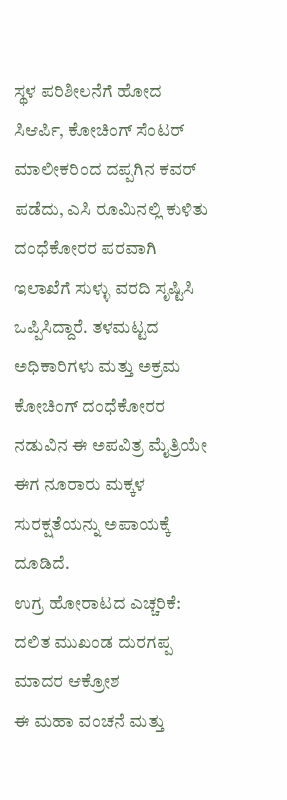ಸ್ಥಳ ಪರಿಶೀಲನೆಗೆ ಹೋದ ಸಿಆರ್ಪಿ, ಕೋಚಿಂಗ್ ಸೆಂಟರ್ ಮಾಲೀಕರಿಂದ ದಪ್ಪಗಿನ ಕವರ್ ಪಡೆದು, ಎಸಿ ರೂಮಿನಲ್ಲಿ ಕುಳಿತು ದಂಧೆಕೋರರ ಪರವಾಗಿ ಇಲಾಖೆಗೆ ಸುಳ್ಳು ವರದಿ ಸೃಷ್ಟಿಸಿ ಒಪ್ಪಿಸಿದ್ದಾರೆ. ತಳಮಟ್ಟದ ಅಧಿಕಾರಿಗಳು ಮತ್ತು ಅಕ್ರಮ ಕೋಚಿಂಗ್ ದಂಧೆಕೋರರ ನಡುವಿನ ಈ ಅಪವಿತ್ರ ಮೈತ್ರಿಯೇ ಈಗ ನೂರಾರು ಮಕ್ಕಳ ಸುರಕ್ಷತೆಯನ್ನು ಅಪಾಯಕ್ಕೆ ದೂಡಿದೆ.
ಉಗ್ರ ಹೋರಾಟದ ಎಚ್ಚರಿಕೆ: ದಲಿತ ಮುಖಂಡ ದುರಗಪ್ಪ ಮಾದರ ಆಕ್ರೋಶ
ಈ ಮಹಾ ವಂಚನೆ ಮತ್ತು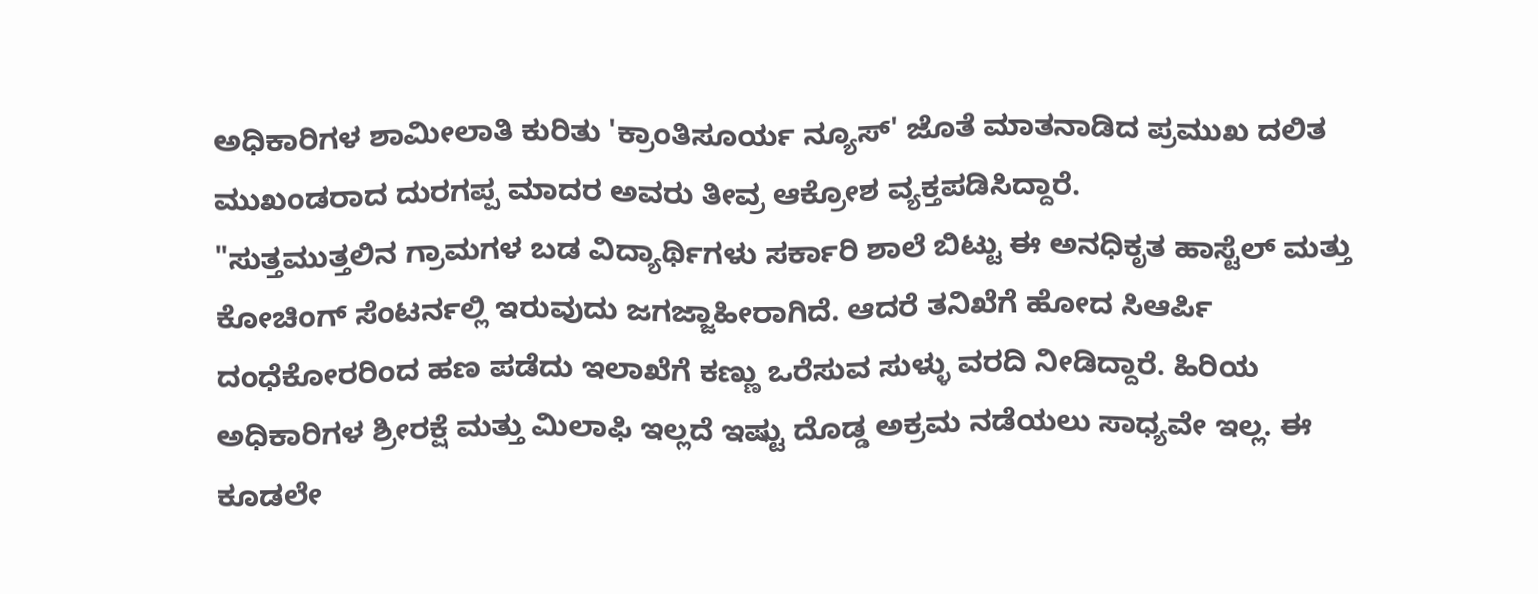ಅಧಿಕಾರಿಗಳ ಶಾಮೀಲಾತಿ ಕುರಿತು 'ಕ್ರಾಂತಿಸೂರ್ಯ ನ್ಯೂಸ್' ಜೊತೆ ಮಾತನಾಡಿದ ಪ್ರಮುಖ ದಲಿತ ಮುಖಂಡರಾದ ದುರಗಪ್ಪ ಮಾದರ ಅವರು ತೀವ್ರ ಆಕ್ರೋಶ ವ್ಯಕ್ತಪಡಿಸಿದ್ದಾರೆ.
"ಸುತ್ತಮುತ್ತಲಿನ ಗ್ರಾಮಗಳ ಬಡ ವಿದ್ಯಾರ್ಥಿಗಳು ಸರ್ಕಾರಿ ಶಾಲೆ ಬಿಟ್ಟು ಈ ಅನಧಿಕೃತ ಹಾಸ್ಟೆಲ್ ಮತ್ತು ಕೋಚಿಂಗ್ ಸೆಂಟರ್ನಲ್ಲಿ ಇರುವುದು ಜಗಜ್ಜಾಹೀರಾಗಿದೆ. ಆದರೆ ತನಿಖೆಗೆ ಹೋದ ಸಿಆರ್ಪಿ ದಂಧೆಕೋರರಿಂದ ಹಣ ಪಡೆದು ಇಲಾಖೆಗೆ ಕಣ್ಣು ಒರೆಸುವ ಸುಳ್ಳು ವರದಿ ನೀಡಿದ್ದಾರೆ. ಹಿರಿಯ ಅಧಿಕಾರಿಗಳ ಶ್ರೀರಕ್ಷೆ ಮತ್ತು ಮಿಲಾಫಿ ಇಲ್ಲದೆ ಇಷ್ಟು ದೊಡ್ಡ ಅಕ್ರಮ ನಡೆಯಲು ಸಾಧ್ಯವೇ ಇಲ್ಲ. ಈ ಕೂಡಲೇ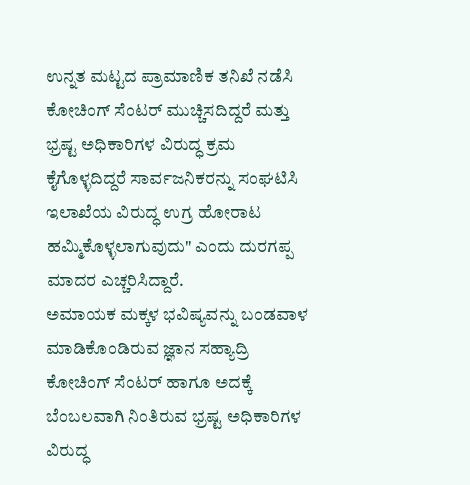ಉನ್ನತ ಮಟ್ಟದ ಪ್ರಾಮಾಣಿಕ ತನಿಖೆ ನಡೆಸಿ ಕೋಚಿಂಗ್ ಸೆಂಟರ್ ಮುಚ್ಚಿಸದಿದ್ದರೆ ಮತ್ತು ಭ್ರಷ್ಟ ಅಧಿಕಾರಿಗಳ ವಿರುದ್ಧ ಕ್ರಮ ಕೈಗೊಳ್ಳದಿದ್ದರೆ ಸಾರ್ವಜನಿಕರನ್ನು ಸಂಘಟಿಸಿ ಇಲಾಖೆಯ ವಿರುದ್ಧ ಉಗ್ರ ಹೋರಾಟ ಹಮ್ಮಿಕೊಳ್ಳಲಾಗುವುದು" ಎಂದು ದುರಗಪ್ಪ ಮಾದರ ಎಚ್ಚರಿಸಿದ್ದಾರೆ.
ಅಮಾಯಕ ಮಕ್ಕಳ ಭವಿಷ್ಯವನ್ನು ಬಂಡವಾಳ ಮಾಡಿಕೊಂಡಿರುವ ಜ್ಞಾನ ಸಹ್ಯಾದ್ರಿ ಕೋಚಿಂಗ್ ಸೆಂಟರ್ ಹಾಗೂ ಅದಕ್ಕೆ ಬೆಂಬಲವಾಗಿ ನಿಂತಿರುವ ಭ್ರಷ್ಟ ಅಧಿಕಾರಿಗಳ ವಿರುದ್ಧ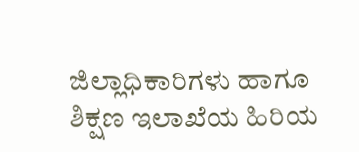ಜಿಲ್ಲಾಧಿಕಾರಿಗಳು ಹಾಗೂ ಶಿಕ್ಷಣ ಇಲಾಖೆಯ ಹಿರಿಯ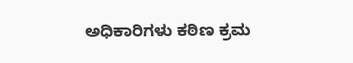ಅಧಿಕಾರಿಗಳು ಕಠಿಣ ಕ್ರಮ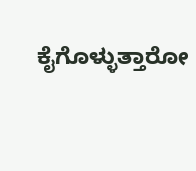ಕೈಗೊಳ್ಳುತ್ತಾರೋ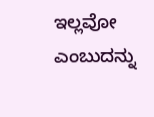ಇಲ್ಲವೋ ಎಂಬುದನ್ನು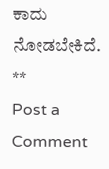ಕಾದು ನೋಡಬೇಕಿದೆ.
**
Post a Comment